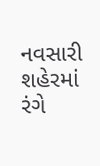નવસારી શહેરમાં રંગે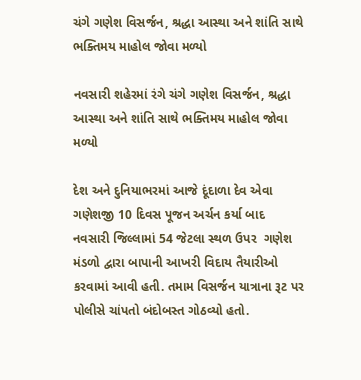ચંગે ગણેશ વિસર્જન, શ્રદ્ધા આસ્થા અને શાંતિ સાથે ભક્તિમય માહોલ જોવા મળ્યો

નવસારી શહેરમાં રંગે ચંગે ગણેશ વિસર્જન, શ્રદ્ધા આસ્થા અને શાંતિ સાથે ભક્તિમય માહોલ જોવા મળ્યો

દેશ અને દુનિયાભરમાં આજે દૂંદાળા દેવ એવા ગણેશજી 10 દિવસ પૂજન અર્ચન કર્યા બાદ નવસારી જિલ્લામાં 54 જેટલા સ્થળ ઉપર  ગણેશ મંડળો દ્વારા બાપાની આખરી વિદાય તૈયારીઓ કરવામાં આવી હતી. તમામ વિસર્જન યાત્રાના રૂટ પર પોલીસે ચાંપતો બંદોબસ્ત ગોઠવ્યો હતો.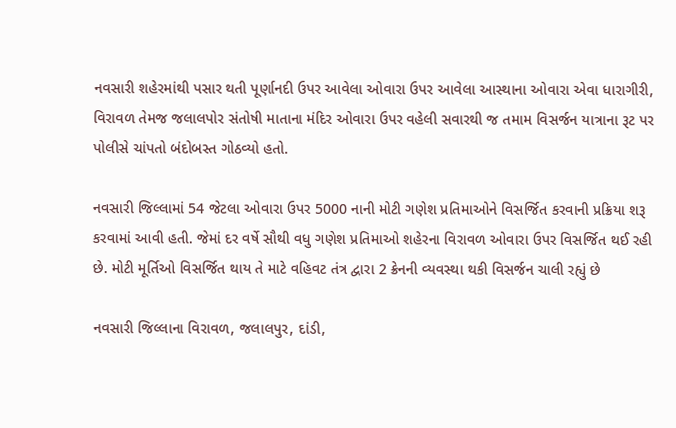નવસારી શહેરમાંથી પસાર થતી પૂર્ણાનદી ઉપર આવેલા ઓવારા ઉપર આવેલા આસ્થાના ઓવારા એવા ધારાગીરી, વિરાવળ તેમજ જલાલપોર સંતોષી માતાના મંદિર ઓવારા ઉપર વહેલી સવારથી જ તમામ વિસર્જન યાત્રાના રૂટ પર પોલીસે ચાંપતો બંદોબસ્ત ગોઠવ્યો હતો.

નવસારી જિલ્લામાં 54 જેટલા ઓવારા ઉપર 5000 નાની મોટી ગણેશ પ્રતિમાઓને વિસર્જિત કરવાની પ્રક્રિયા શરૂ કરવામાં આવી હતી. જેમાં દર વર્ષે સૌથી વધુ ગણેશ પ્રતિમાઓ શહેરના વિરાવળ ઓવારા ઉપર વિસર્જિત થઈ રહી છે. મોટી મૂર્તિઓ વિસર્જિત થાય તે માટે વહિવટ તંત્ર દ્વારા 2 ક્રેનની વ્યવસ્થા થકી વિસર્જન ચાલી રહ્યું છે

નવસારી જિલ્લાના વિરાવળ, જલાલપુર, દાંડી,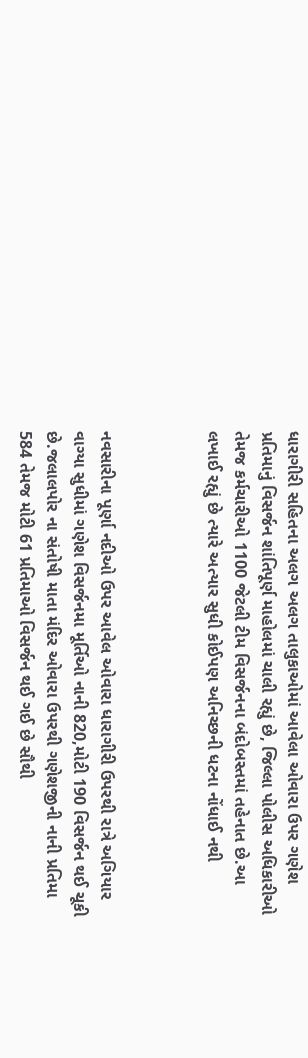ધારાગીરી સહિતના અલગ અલગ તાલુકાઓમાં આવેલા ઓવારા ઉપર ગણેશ પ્રતિમાનું વિસર્જન શાંતિપૂર્ણ માહોલમાં ચાલી રહ્યું છે, જિલ્લા પોલીસ અધિકારીઓ તેમજ કર્મચારીઓ 1100 જેટલી ટીમ વિસર્જનના બંદોબસ્તમાં તહેનાત છે.આ લખાઈ રહ્યું છે ત્યારે અત્યાર સુધી કોઈપણ અનિચ્છની ધટના નોંધાઈ નથી



નવસારીના પૂર્ણા નદીઓ ઉપર આવેલ ઓવારા ધારાગીરી ઉપરથી રાત્રે અગિયાર વાગ્યા સુધીમાં ગણેશ વિસર્જનમા મૂર્તિઓ નાની 820,મોટી 190 વિસર્જન થઈ ચૂકી છે.જલાલપોર ના સંતોષી માતા મંદિર ઓવારા ઉપરથી ગણેશજીની નાની પ્રતિમા 584 તેમજ મોટી 61 પ્રતિમાઓ વિસર્જન થઈ ગઈ છે સૌથી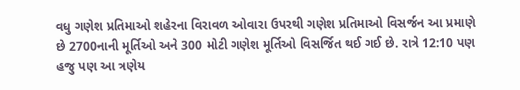વધુ ગણેશ પ્રતિમાઓ શહેરના વિરાવળ ઓવારા ઉપરથી ગણેશ પ્રતિમાઓ વિસર્જન આ પ્રમાણે છે 2700નાની મૂર્તિઓ અને 300 મોટી ગણેશ મૂર્તિઓ વિસર્જિત થઈ ગઈ છે. રાત્રે 12:10 પણ હજુ પણ આ ત્રણેય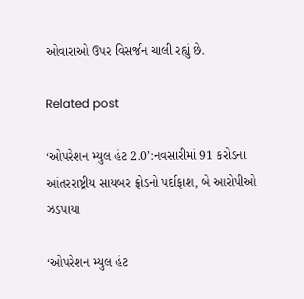ઓવારાઓ ઉપર વિસર્જન ચાલી રહ્યું છે.

Related post

‘ઓપરેશન મ્યુલ હંટ 2.0’:નવસારીમાં 91 કરોડના આંતરરાષ્ટ્રીય સાયબર ફ્રોડનો પર્દાફાશ, બે આરોપીઓ ઝડપાયા

‘ઓપરેશન મ્યુલ હંટ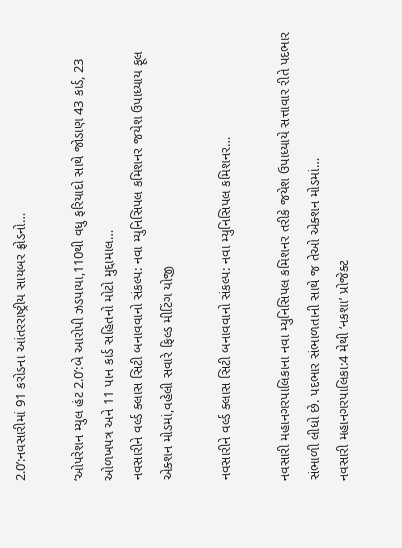2.0’:નવસારીમાં 91 કરોડના આંતરરાષ્ટ્રીય સાયબર ફ્રોડનો…

‘ઓપરેશન મ્યુલ હંટ 2.0’:બે આરોપી ઝડપાયા,110થી વધુ ફરિયાદો સાથે જોડાણ 43 કાર્ડ, 23 ઓળખપત્ર અને 11 પાન કાર્ડ સહિતનો મોટો મુદ્દામાલ…
નવસારીને વર્લ્ડ ક્લાસ સિટી બનાવવાનો સંકલ્પ: નવા મ્યુનિસિપલ કમિશનર જયેશ ઉપાધ્યાય ફૂલ એક્શન મોડમાં,વહેલી સવારે ફિલ્ડ મીટિંગ યોજી

નવસારીને વર્લ્ડ ક્લાસ સિટી બનાવવાનો સંકલ્પ: નવા મ્યુનિસિપલ કમિશનર…

નવસારી મહાનગરપાલિકાના નવા મ્યુનિસિપલ કમિશનર તરીકે જયેશ ઉપાધ્યાયે સત્તાવાર રીતે પદભાર સંભાળી લીધો છે. પદભાર સંભાળતાની સાથે જ તેઓ એક્શન મોડમાં…
નવસારી મહાનગરપાલિકા:4 મેથી ‘નકશા’ પ્રોજેક્ટ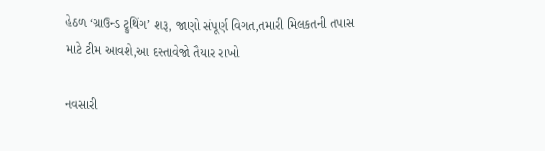હેઠળ ‘ગ્રાઉન્ડ ટ્રુથિંગ’ શરૂ, જાણો સંપૂર્ણ વિગત,તમારી મિલકતની તપાસ માટે ટીમ આવશે,આ દસ્તાવેજો તૈયાર રાખો

નવસારી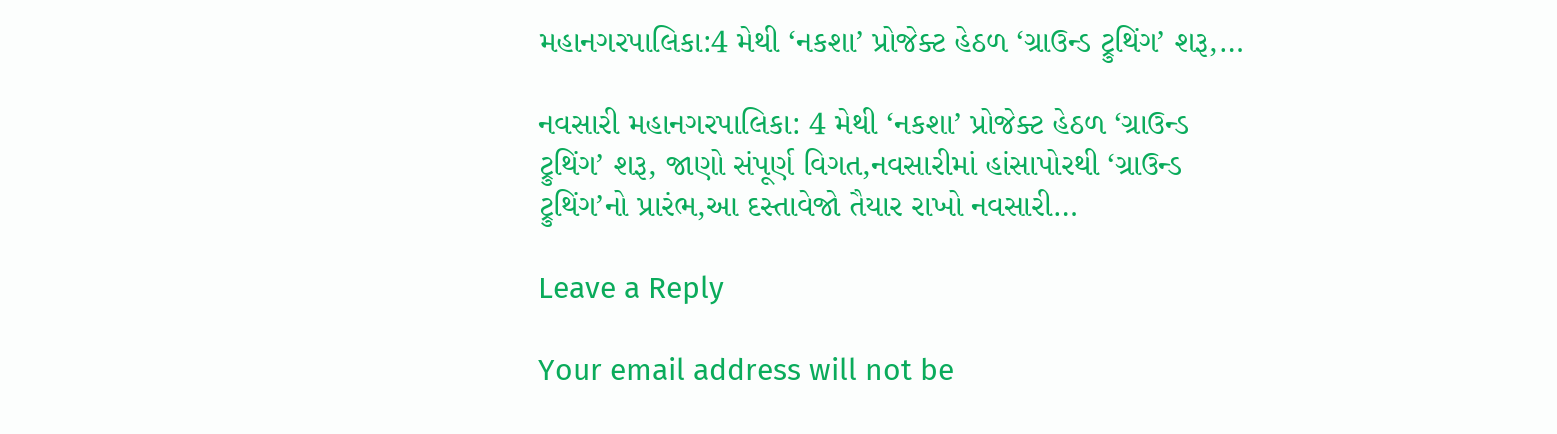મહાનગરપાલિકા:4 મેથી ‘નકશા’ પ્રોજેક્ટ હેઠળ ‘ગ્રાઉન્ડ ટ્રુથિંગ’ શરૂ,…

નવસારી મહાનગરપાલિકા: 4 મેથી ‘નકશા’ પ્રોજેક્ટ હેઠળ ‘ગ્રાઉન્ડ ટ્રુથિંગ’ શરૂ, જાણો સંપૂર્ણ વિગત,નવસારીમાં હાંસાપોરથી ‘ગ્રાઉન્ડ ટ્રુથિંગ’નો પ્રારંભ,આ દસ્તાવેજો તૈયાર રાખો નવસારી…

Leave a Reply

Your email address will not be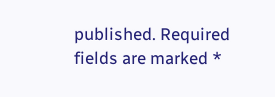published. Required fields are marked *